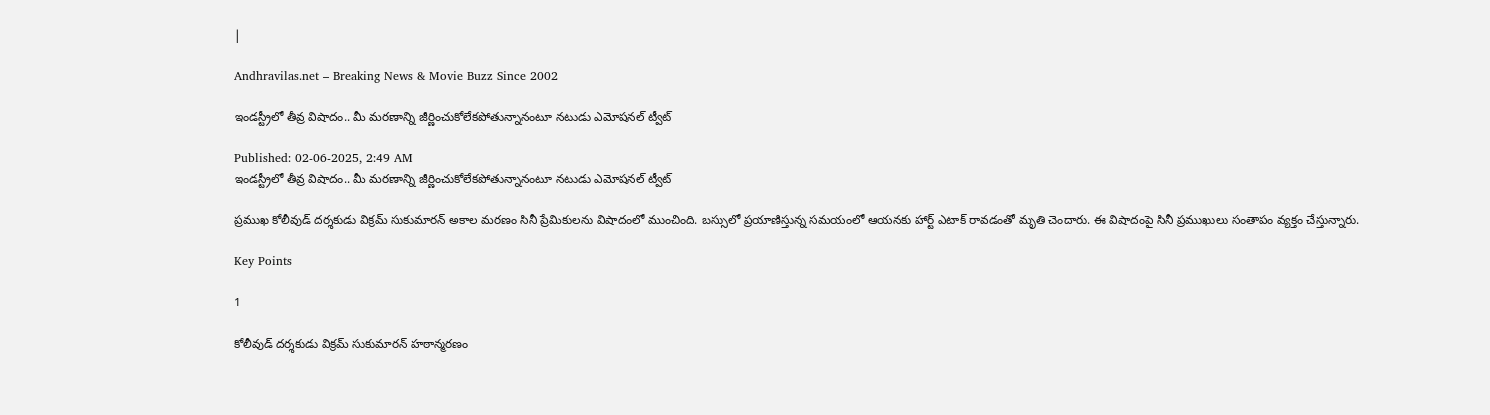|

Andhravilas.net – Breaking News & Movie Buzz Since 2002

ఇండస్ట్రీలో తీవ్ర విషాదం.. మీ మరణాన్ని జీర్ణించుకోలేకపోతున్నానంటూ నటుడు ఎమోషనల్ ట్వీట్

Published: 02-06-2025, 2:49 AM
ఇండస్ట్రీలో తీవ్ర విషాదం.. మీ మరణాన్ని జీర్ణించుకోలేకపోతున్నానంటూ నటుడు ఎమోషనల్ ట్వీట్

ప్రముఖ కోలీవుడ్ దర్శకుడు విక్రమ్ సుకుమారన్ అకాల మరణం సినీ ప్రేమికులను విషాదంలో ముంచింది. బస్సులో ప్రయాణిస్తున్న సమయంలో ఆయనకు హార్ట్ ఎటాక్ రావడంతో మృతి చెందారు. ఈ విషాదంపై సినీ ప్రముఖులు సంతాపం వ్యక్తం చేస్తున్నారు.

Key Points

1

కోలీవుడ్ దర్శకుడు విక్రమ్ సుకుమారన్ హఠాన్మరణం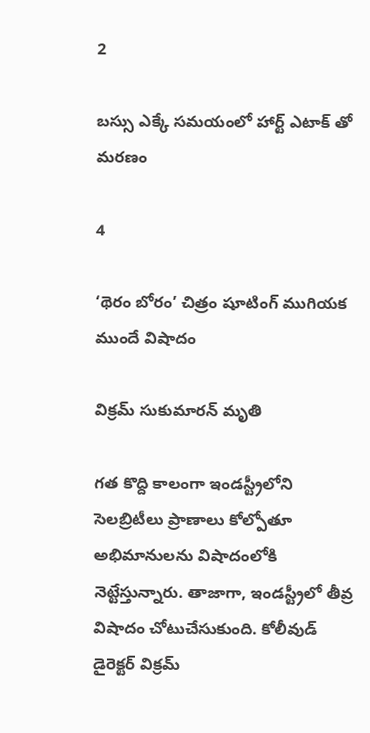2

బస్సు ఎక్కే సమయంలో హార్ట్ ఎటాక్ తో మరణం

4

‘థెరం బోరం’ చిత్రం షూటింగ్ ముగియక ముందే విషాదం

విక్రమ్ సుకుమారన్ మృతి

గత కొద్ది కాలంగా ఇండస్ట్రీలోని సెలబ్రిటీలు ప్రాణాలు కోల్పోతూ అభిమానులను విషాదంలోకి నెట్టేస్తున్నారు. తాజాగా, ఇండస్ట్రీలో తీవ్ర విషాదం చోటుచేసుకుంది. కోలీవుడ్ డైరెక్టర్ విక్రమ్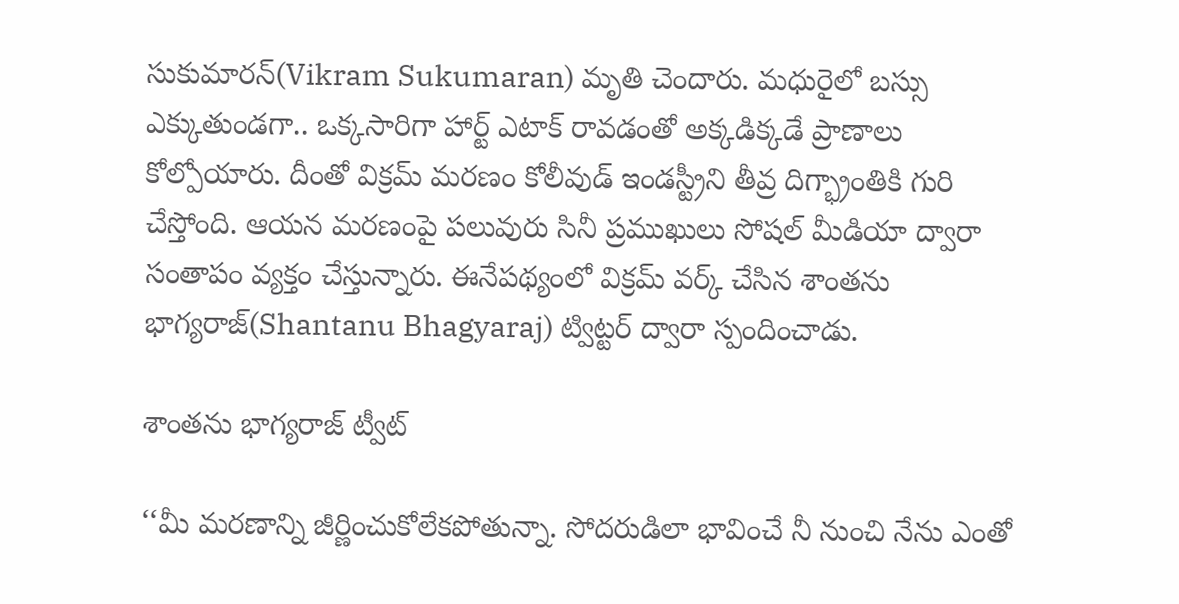సుకుమారన్(Vikram Sukumaran) మృతి చెందారు. మధురైలో బస్సు ఎక్కుతుండగా.. ఒక్కసారిగా హార్ట్ ఎటాక్ రావడంతో అక్కడిక్కడే ప్రాణాలు కోల్పోయారు. దీంతో విక్రమ్ మరణం కోలీవుడ్ ఇండస్ట్రీని తీవ్ర దిగ్భ్రాంతికి గురి చేస్తోంది. ఆయన మరణంపై పలువురు సినీ ప్రముఖులు సోషల్ మీడియా ద్వారా సంతాపం వ్యక్తం చేస్తున్నారు. ఈనేపథ్యంలో విక్రమ్ వర్క్ చేసిన శాంతను భాగ్యరాజ్(Shantanu Bhagyaraj) ట్విట్టర్ ద్వారా స్పందించాడు.

శాంతను భాగ్యరాజ్ ట్వీట్

‘‘మీ మరణాన్ని జీర్ణించుకోలేకపోతున్నా. సోదరుడిలా భావించే నీ నుంచి నేను ఎంతో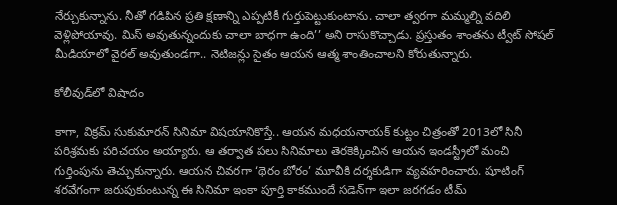నేర్చుకున్నాను. నీతో గడిపిన ప్రతి క్షణాన్ని ఎప్పటికీ గుర్తుపెట్టుకుంటాను. చాలా త్వరగా మమ్మల్ని వదిలి వెళ్లిపోయావు. మిస్ అవుతున్నందుకు చాలా బాధగా ఉంది’’ అని రాసుకొచ్చాడు. ప్రస్తుతం శాంతను ట్వీట్ సోషల్ మీడియాలో వైరల్ అవుతుండగా.. నెటిజన్లు సైతం ఆయన ఆత్మ శాంతించాలని కోరుతున్నారు.

కోలీవుడ్‌లో విషాదం

కాగా, విక్రమ్ సుకుమారన్ సినిమా విషయానికొస్తే.. ఆయన మధయనాయక్ కుట్టం చిత్రంతో 2013లో సినీ పరిశ్రమకు పరిచయం అయ్యారు. ఆ తర్వాత పలు సినిమాలు తెరకెక్కించిన ఆయన ఇండస్ట్రీలో మంచి గుర్తింపును తెచ్చుకున్నారు. ఆయన చివరగా ‘థెరం బోరం’ మూవీకి దర్శకుడిగా వ్యవహరించారు. షూటింగ్ శరవేగంగా జరుపుకుంటున్న ఈ సినిమా ఇంకా పూర్తి కాకముందే సడెన్‌గా ఇలా జరగడం టీమ్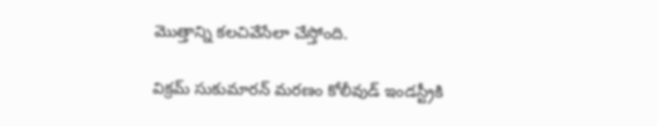మొత్తాన్ని కలచివేసేలా చేస్తోంది.

విక్రమ్ సుకుమారన్ మరణం కోలీవుడ్ ఇండస్ట్రీకి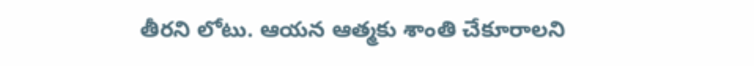తీరని లోటు. ఆయన ఆత్మకు శాంతి చేకూరాలని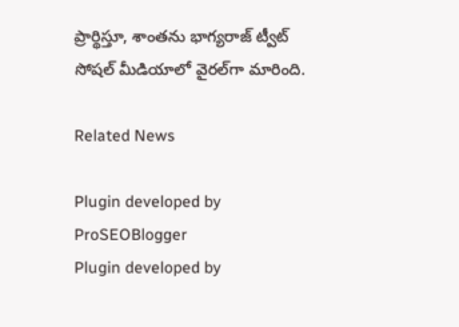ప్రార్థిస్తూ, శాంతను భాగ్యరాజ్ ట్వీట్ సోషల్ మీడియాలో వైరల్‌గా మారింది.

Related News

Plugin developed by ProSEOBlogger
Plugin developed by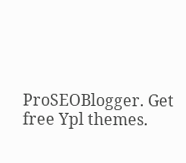ProSEOBlogger. Get free Ypl themes.